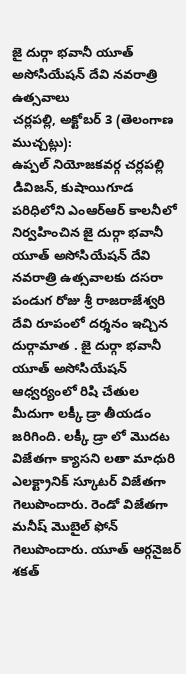జై దుర్గా భవానీ యూత్ అసోసియేషన్ దేవి నవరాత్రి ఉత్సవాలు
చర్లపల్లి, అక్టోబర్ 3 (తెలంగాణ ముచ్చట్లు):
ఉప్పల్ నియోజకవర్గ చర్లపల్లి డివిజన్, కుషాయిగూడ పరిధిలోని ఎంఆర్ఆర్ కాలనీలో నిర్వహించిన జై దుర్గా భవానీ యూత్ అసోసియేషన్ దేవి నవరాత్రి ఉత్సవాలకు దసరా పండుగ రోజు శ్రీ రాజరాజేశ్వరి దేవి రూపంలో దర్శనం ఇచ్చిన దుర్గామాత . జై దుర్గా భవానీ యూత్ అసోసియేషన్ ఆధ్వర్యంలో రిషి చేతుల మీదుగా లక్కీ డ్రా తీయడం జరిగింది. లక్కీ డ్రా లో మొదట విజేతగా క్యాసని లతా మాధురి ఎలక్ట్రానిక్ స్కూటర్ విజేతగా గెలుపొందారు. రెండో విజేతగా మనీష్ మొబైల్ ఫోన్ గెలుపొందారు. యూత్ ఆర్గనైజర్ శకత్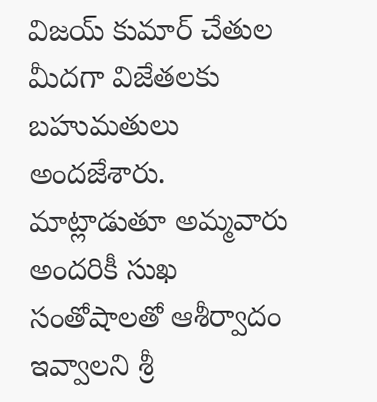విజయ్ కుమార్ చేతుల మీదగా విజేతలకు బహుమతులు అందజేశారు. మాట్లాడుతూ అమ్మవారు అందరికీ సుఖ సంతోషాలతో ఆశీర్వాదం ఇవ్వాలని శ్రీ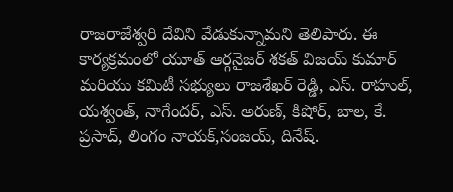రాజరాజేశ్వరి దేవిని వేడుకున్నామని తెలిపారు. ఈ కార్యక్రమంలో యూత్ ఆర్గనైజర్ శకత్ విజయ్ కుమార్ మరియు కమిటీ సభ్యులు రాజశేఖర్ రెడ్డి, ఎస్. రాహుల్, యశ్వంత్, నాగేందర్, ఎస్. అరుణ్, కిషోర్, బాల, కే. ప్రసాద్, లింగం నాయక్,సంజయ్, దినేష్.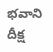భవాని దీక్ష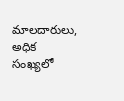మాలదారులు, అధిక సంఖ్యలో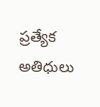ప్రత్యేక అతిధులు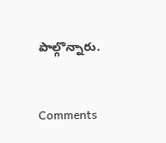పాల్గొన్నారు.


Comments